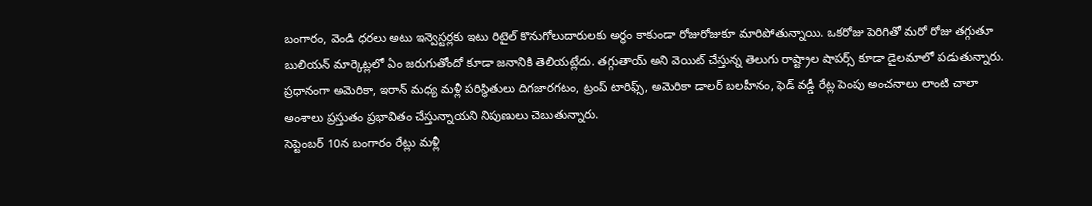బంగారం, వెండి ధరలు అటు ఇన్వెస్టర్లకు ఇటు రిటైల్ కొనుగోలుదారులకు అర్థం కాకుండా రోజురోజుకూ మారిపోతున్నాయి. ఒకరోజు పెరిగితో మరో రోజు తగ్గుతూ బులియన్ మార్కెట్లలో ఏం జరుగుతోందో కూడా జనానికి తెలియట్లేదు. తగ్గుతాయ్ అని వెయిట్ చేస్తున్న తెలుగు రాష్ట్రాల షాపర్స్ కూడా డైలమాలో పడుతున్నారు. ప్రధానంగా అమెరికా, ఇరాన్ మధ్య మళ్లీ పరిస్థితులు దిగజారగటం, ట్రంప్ టారిఫ్స్, అమెరికా డాలర్ బలహీనం, ఫెడ్ వడ్డీ రేట్ల పెంపు అంచనాలు లాంటి చాలా అంశాలు ప్రస్తుతం ప్రభావితం చేస్తున్నాయని నిపుణులు చెబుతున్నారు.
సెప్టెంబర్ 10న బంగారం రేట్లు మళ్లీ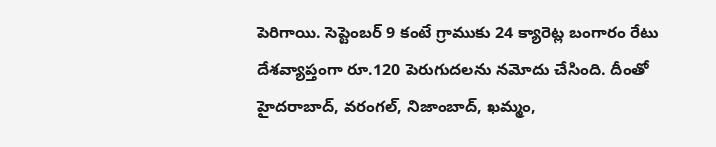పెరిగాయి. సెప్టెంబర్ 9 కంటే గ్రాముకు 24 క్యారెట్ల బంగారం రేటు దేశవ్యాప్తంగా రూ.120 పెరుగుదలను నమోదు చేసింది. దీంతో హైదరాబాద్, వరంగల్, నిజాంబాద్, ఖమ్మం,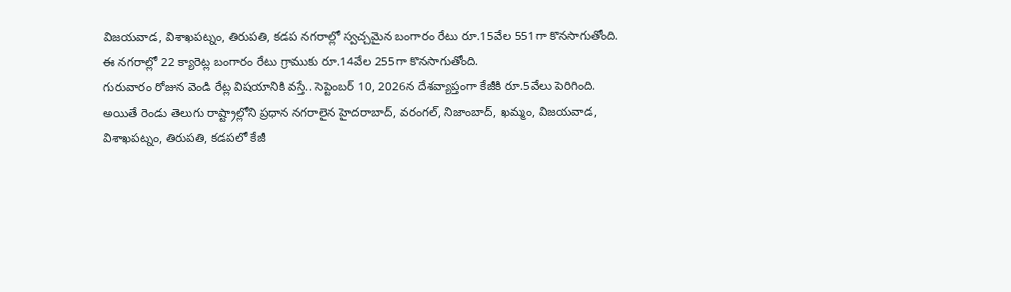విజయవాడ, విశాఖపట్నం, తిరుపతి, కడప నగరాల్లో స్వచ్చమైన బంగారం రేటు రూ.15వేల 551గా కొనసాగుతోంది. ఈ నగరాల్లో 22 క్యారెట్ల బంగారం రేటు గ్రాముకు రూ.14వేల 255గా కొనసాగుతోంది.
గురువారం రోజున వెండి రేట్ల విషయానికి వస్తే.. సెప్టెంబర్ 10, 2026న దేశవ్యాప్తంగా కేజీకి రూ.5వేలు పెరిగింది. అయితే రెండు తెలుగు రాష్ట్రాల్లోని ప్రధాన నగరాలైన హైదరాబాద్, వరంగల్, నిజాంబాద్, ఖమ్మం, విజయవాడ, విశాఖపట్నం, తిరుపతి, కడపలో కేజీ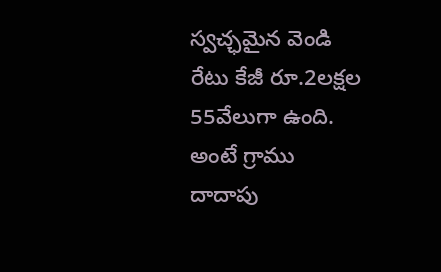స్వచ్ఛమైన వెండి రేటు కేజీ రూ.2లక్షల 55వేలుగా ఉంది. అంటే గ్రాము దాదాపు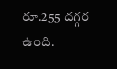రూ.255 దగ్గర ఉంది.